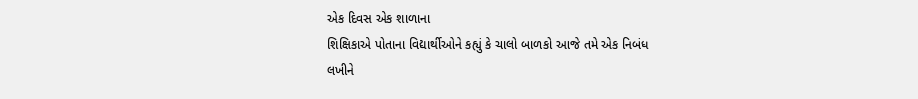એક દિવસ એક શાળાના
શિક્ષિકાએ પોતાના વિદ્યાર્થીઓને કહ્યું કે ચાલો બાળકો આજે તમે એક નિબંધ
લખીને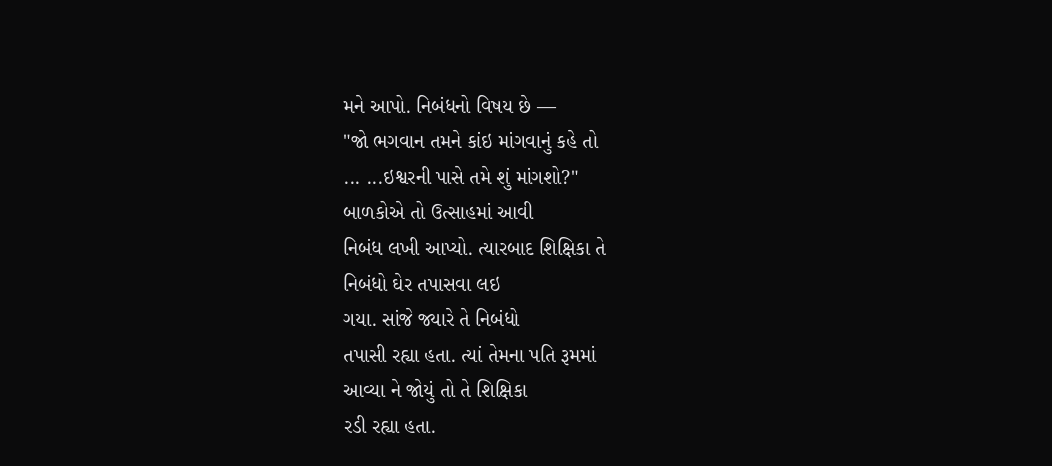મને આપો. નિબંધનો વિષય છે —
"જો ભગવાન તમને કાંઇ માંગવાનું કહે તો
... ...ઇશ્વરની પાસે તમે શું માંગશો?"
બાળકોએ તો ઉત્સાહમાં આવી
નિબંધ લખી આપ્યો. ત્યારબાદ શિક્ષિકા તે
નિબંધો ઘેર તપાસવા લઇ
ગયા. સાંજે જ્યારે તે નિબંધો
તપાસી રહ્યા હતા. ત્યાં તેમના પતિ રૂમમાં
આવ્યા ને જોયું તો તે શિક્ષિકા
રડી રહ્યા હતા.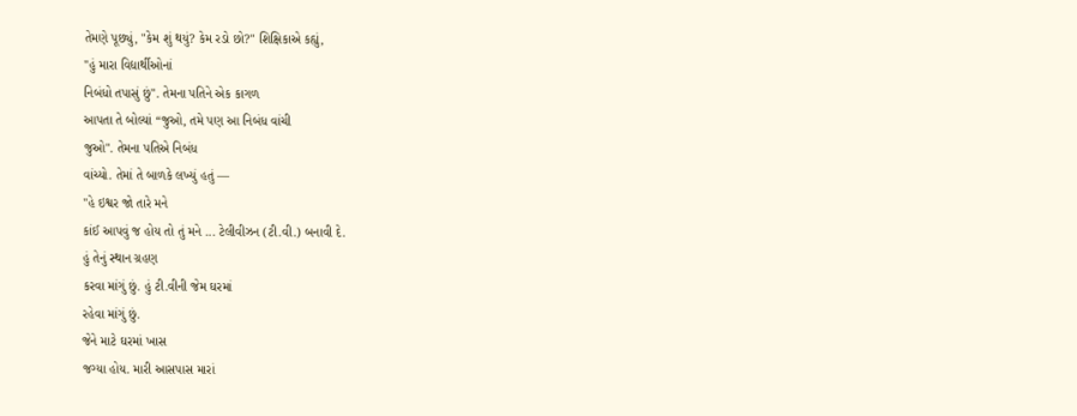તેમણે પૂછ્યું, "કેમ શું થયું? કેમ રડો છો?" શિક્ષિકાએ કહ્યું,
"હું મારા વિદ્યાર્થીઓનાં
નિબંધો તપાસું છું". તેમના પતિને એક કાગળ
આપતા તે બોલ્યાં “જુઓ, તમે પણ આ નિબંધ વાંચી
જુઓ". તેમના પતિએ નિબંધ
વાંચ્યો. તેમાં તે બાળકે લખ્યું હતું —
"હે ઇશ્વર જો તારે મને
કાંઈ આપવું જ હોય તો તું મને ... ટેલીવીઝન (ટી.વી.) બનાવી દે.
હું તેનું સ્થાન ગ્રહણ
કરવા માંગું છું. હું ટી.વીની જેમ ઘરમાં
રહેવા માંગું છું.
જેને માટે ઘરમાં ખાસ
જગ્યા હોય. મારી આસપાસ મારાં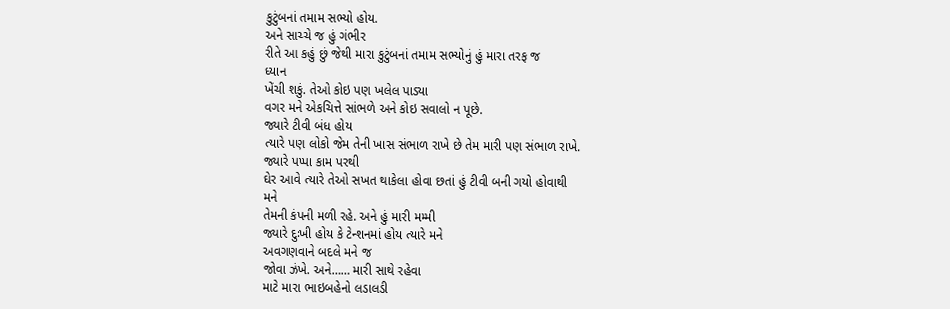કુટુંબનાં તમામ સભ્યો હોય.
અને સાચ્ચે જ હું ગંભીર
રીતે આ કહું છું જેથી મારા કુટુંબનાં તમામ સભ્યોનું હું મારા તરફ જ
ધ્યાન
ખેંચી શકું. તેઓ કોઇ પણ ખલેલ પાડ્યા
વગર મને એકચિત્તે સાંભળે અને કોઇ સવાલો ન પૂછે.
જ્યારે ટીવી બંધ હોય
ત્યારે પણ લોકો જેમ તેની ખાસ સંભાળ રાખે છે તેમ મારી પણ સંભાળ રાખે.
જ્યારે પપ્પા કામ પરથી
ઘેર આવે ત્યારે તેઓ સખત થાકેલા હોવા છતાં હું ટીવી બની ગયો હોવાથી
મને
તેમની કંપની મળી રહે. અને હું મારી મમ્મી
જ્યારે દુઃખી હોય કે ટેન્શનમાં હોય ત્યારે મને
અવગણવાને બદલે મને જ
જોવા ઝંખે. અને…… મારી સાથે રહેવા
માટે મારા ભાઇબહેનો લડાલડી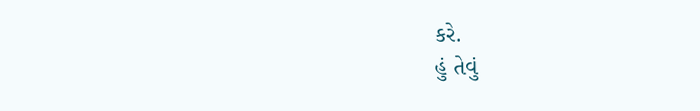કરે.
હું તેવું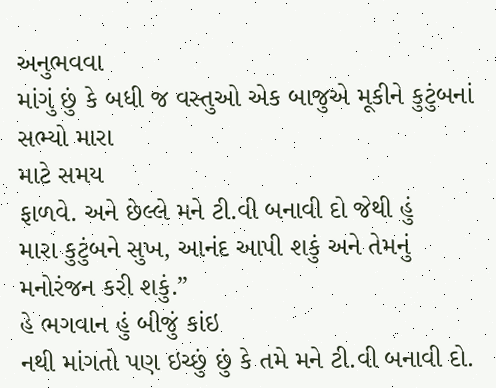અનુભવવા
માંગું છું કે બધી જ વસ્તુઓ એક બાજુએ મૂકીને કુટુંબનાં સભ્યો મારા
માટે સમય
ફાળવે. અને છેલ્લે મને ટી.વી બનાવી દો જેથી હું
મારા કુટુંબને સુખ, આનંદ આપી શકું અને તેમનું
મનોરંજન કરી શકું.”
હે ભગવાન હું બીજું કાંઇ
નથી માંગતો પણ ઇચ્છું છું કે તમે મને ટી.વી બનાવી દો.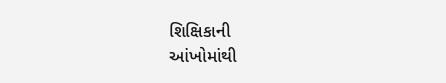શિક્ષિકાની
આંખોમાંથી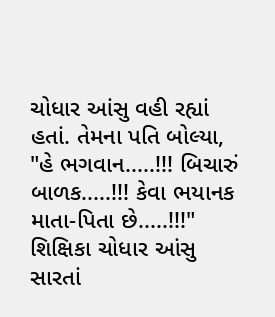ચોધાર આંસુ વહી રહ્યાં હતાં. તેમના પતિ બોલ્યા,
"હે ભગવાન.....!!! બિચારું બાળક.....!!! કેવા ભયાનક માતા-પિતા છે.....!!!"
શિક્ષિકા ચોધાર આંસુ
સારતાં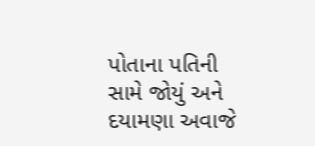પોતાના પતિની સામે જોયું અને દયામણા અવાજે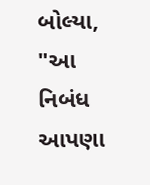બોલ્યા, "આ નિબંધ
આપણા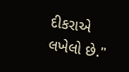દીકરાએ
લખેલો છે."